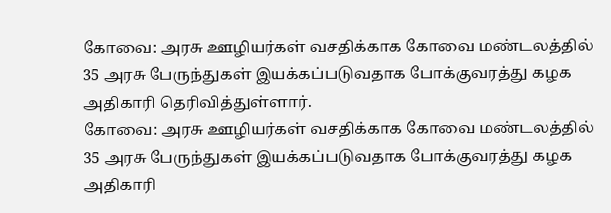கோவை: அரசு ஊழியர்கள் வசதிக்காக கோவை மண்டலத்தில் 35 அரசு பேருந்துகள் இயக்கப்படுவதாக போக்குவரத்து கழக அதிகாரி தெரிவித்துள்ளார்.
கோவை: அரசு ஊழியர்கள் வசதிக்காக கோவை மண்டலத்தில் 35 அரசு பேருந்துகள் இயக்கப்படுவதாக போக்குவரத்து கழக அதிகாரி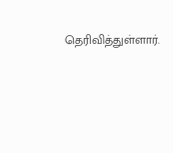தெரிவித்துள்ளார்.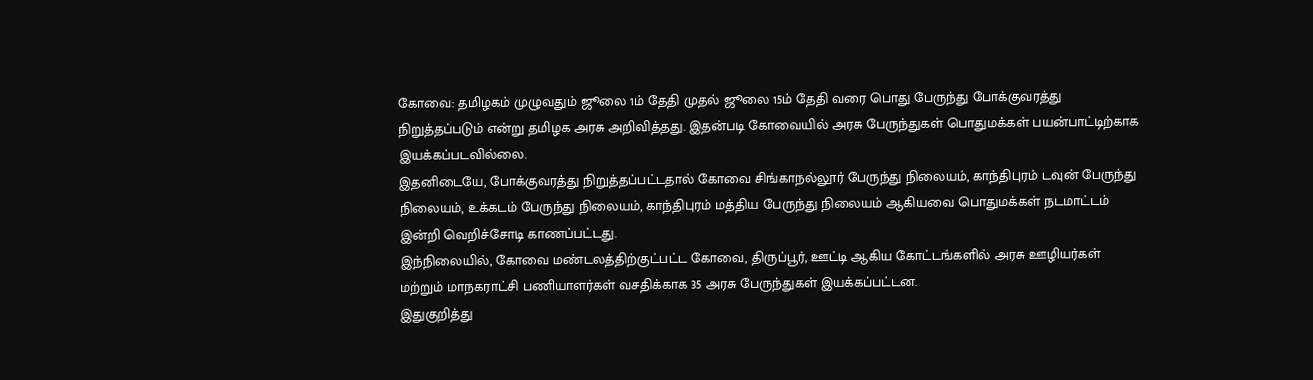கோவை: தமிழகம் முழுவதும் ஜூலை 1ம் தேதி முதல் ஜூலை 15ம் தேதி வரை பொது பேருந்து போக்குவரத்து நிறுத்தப்படும் என்று தமிழக அரசு அறிவித்தது. இதன்படி கோவையில் அரசு பேருந்துகள் பொதுமக்கள் பயன்பாட்டிற்காக இயக்கப்படவில்லை.
இதனிடையே, போக்குவரத்து நிறுத்தப்பட்டதால் கோவை சிங்காநல்லூர் பேருந்து நிலையம், காந்திபுரம் டவுன் பேருந்து நிலையம், உக்கடம் பேருந்து நிலையம், காந்திபுரம் மத்திய பேருந்து நிலையம் ஆகியவை பொதுமக்கள் நடமாட்டம் இன்றி வெறிச்சோடி காணப்பட்டது.
இந்நிலையில், கோவை மண்டலத்திற்குட்பட்ட கோவை, திருப்பூர், ஊட்டி ஆகிய கோட்டங்களில் அரசு ஊழியர்கள் மற்றும் மாநகராட்சி பணியாளர்கள் வசதிக்காக 35 அரசு பேருந்துகள் இயக்கப்பட்டன.
இதுகுறித்து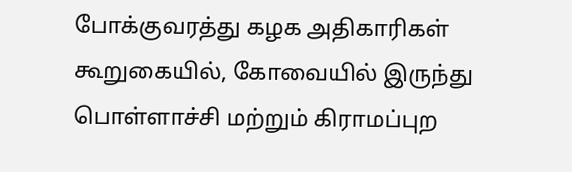போக்குவரத்து கழக அதிகாரிகள் கூறுகையில், கோவையில் இருந்து பொள்ளாச்சி மற்றும் கிராமப்புற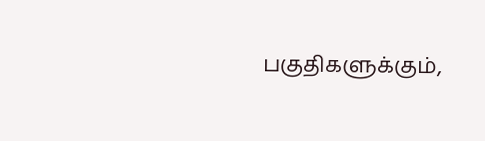பகுதிகளுக்கும்,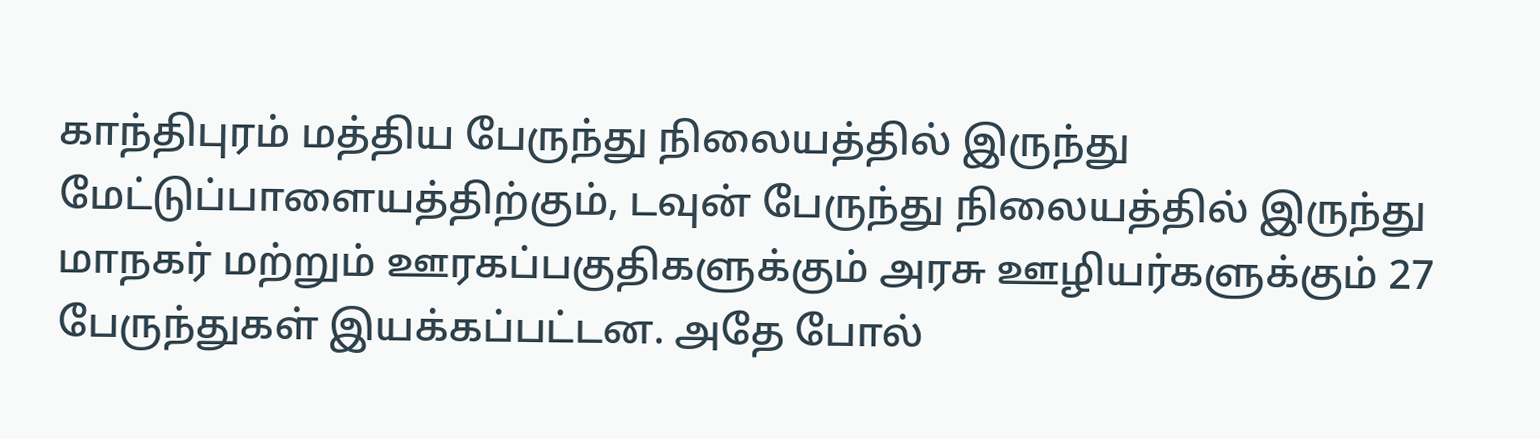காந்திபுரம் மத்திய பேருந்து நிலையத்தில் இருந்து மேட்டுப்பாளையத்திற்கும், டவுன் பேருந்து நிலையத்தில் இருந்து மாநகர் மற்றும் ஊரகப்பகுதிகளுக்கும் அரசு ஊழியர்களுக்கும் 27 பேருந்துகள் இயக்கப்பட்டன. அதே போல்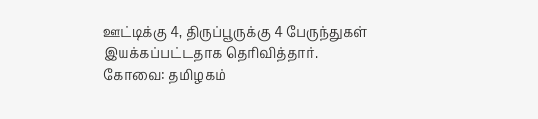ஊட்டிக்கு 4, திருப்பூருக்கு 4 பேருந்துகள் இயக்கப்பட்டதாக தெரிவித்தார்.
கோவை: தமிழகம்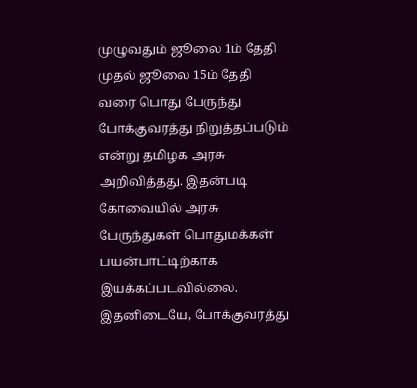முழுவதும் ஜூலை 1ம் தேதி முதல் ஜூலை 15ம் தேதி வரை பொது பேருந்து போக்குவரத்து நிறுத்தப்படும் என்று தமிழக அரசு அறிவித்தது. இதன்படி கோவையில் அரசு பேருந்துகள் பொதுமக்கள் பயன்பாட்டிற்காக இயக்கப்படவில்லை.
இதனிடையே, போக்குவரத்து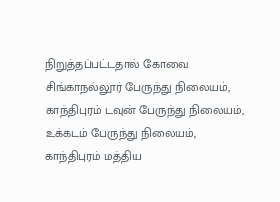நிறுத்தப்பட்டதால் கோவை சிங்காநல்லூர் பேருந்து நிலையம், காந்திபுரம் டவுன் பேருந்து நிலையம், உக்கடம் பேருந்து நிலையம், காந்திபுரம் மத்திய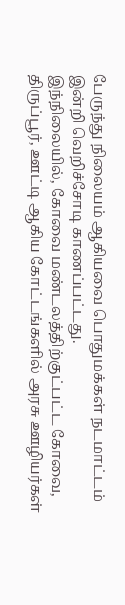பேருந்து நிலையம் ஆகியவை பொதுமக்கள் நடமாட்டம் இன்றி வெறிச்சோடி காணப்பட்டது.
இந்நிலையில், கோவை மண்டலத்திற்குட்பட்ட கோவை, திருப்பூர், ஊட்டி ஆகிய கோட்டங்களில் அரசு ஊழியர்கள்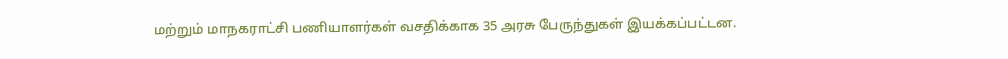மற்றும் மாநகராட்சி பணியாளர்கள் வசதிக்காக 35 அரசு பேருந்துகள் இயக்கப்பட்டன.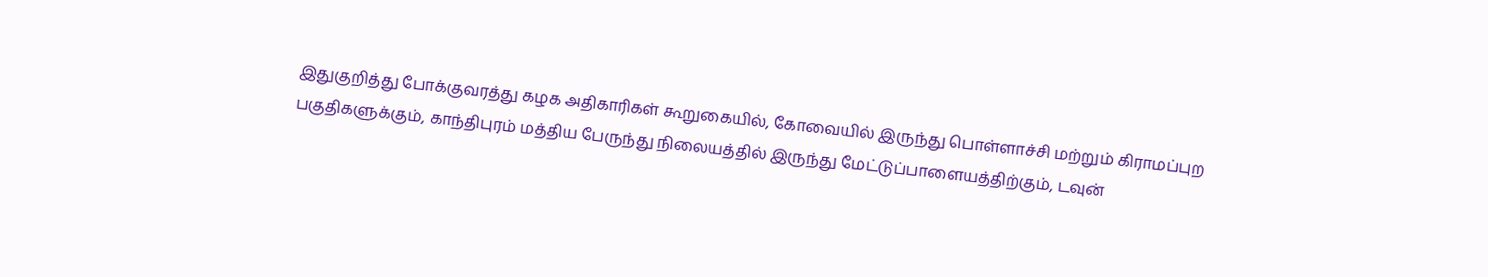இதுகுறித்து போக்குவரத்து கழக அதிகாரிகள் கூறுகையில், கோவையில் இருந்து பொள்ளாச்சி மற்றும் கிராமப்புற பகுதிகளுக்கும், காந்திபுரம் மத்திய பேருந்து நிலையத்தில் இருந்து மேட்டுப்பாளையத்திற்கும், டவுன்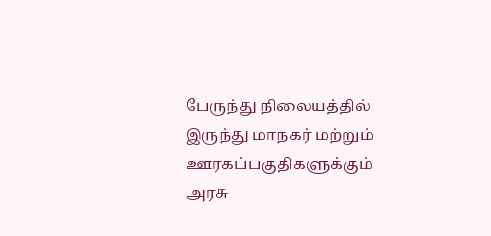பேருந்து நிலையத்தில் இருந்து மாநகர் மற்றும் ஊரகப்பகுதிகளுக்கும் அரசு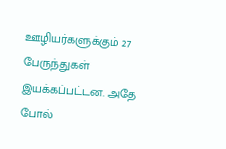ஊழியர்களுக்கும் 27 பேருந்துகள் இயக்கப்பட்டன. அதே போல்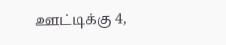ஊட்டிக்கு 4,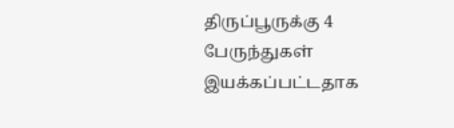திருப்பூருக்கு 4 பேருந்துகள் இயக்கப்பட்டதாக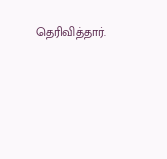தெரிவித்தார்.